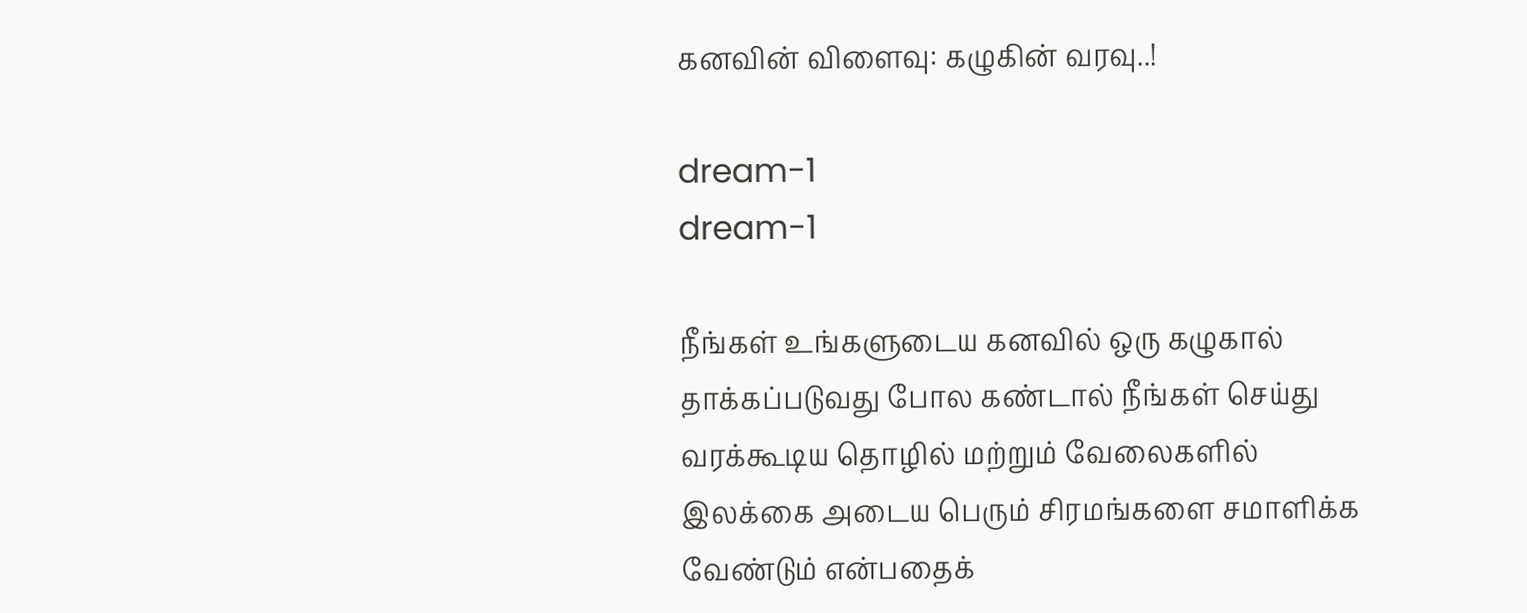கனவின் விளைவு: கழுகின் வரவு..!

dream-1
dream-1

நீங்கள் உங்களுடைய கனவில் ஒரு கழுகால் தாக்கப்படுவது போல கண்டால் நீங்கள் செய்து வரக்கூடிய தொழில் மற்றும் வேலைகளில் இலக்கை அடைய பெரும் சிரமங்களை சமாளிக்க வேண்டும் என்பதைக்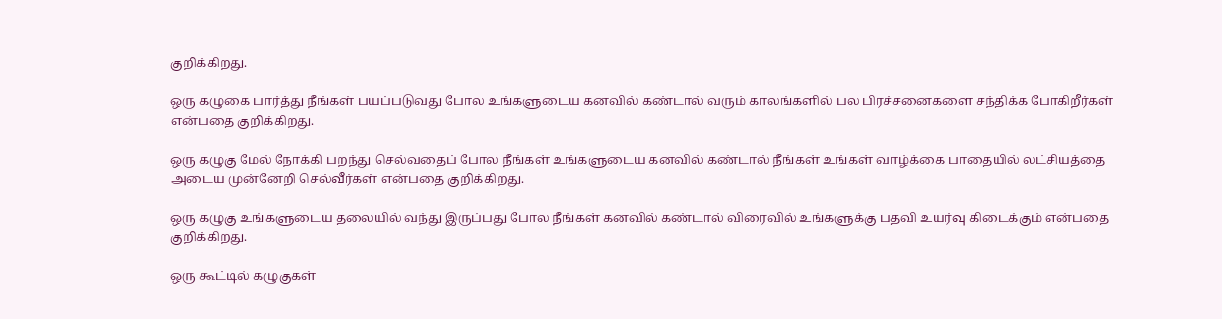குறிக்கிறது.

ஒரு கழுகை பார்த்து நீங்கள் பயப்படுவது போல உங்களுடைய கனவில் கண்டால் வரும் காலங்களில் பல பிரச்சனைகளை சந்திக்க போகிறீர்கள் என்பதை குறிக்கிறது.

ஒரு கழுகு மேல் நோக்கி பறந்து செல்வதைப் போல நீங்கள் உங்களுடைய கனவில் கண்டால் நீங்கள் உங்கள் வாழ்க்கை பாதையில் லட்சியத்தை அடைய முன்னேறி செல்வீர்கள் என்பதை குறிக்கிறது.

ஒரு கழுகு உங்களுடைய தலையில் வந்து இருப்பது போல நீங்கள் கனவில் கண்டால் விரைவில் உங்களுக்கு பதவி உயர்வு கிடைக்கும் என்பதை குறிக்கிறது.

ஒரு கூட்டில் கழுகுகள்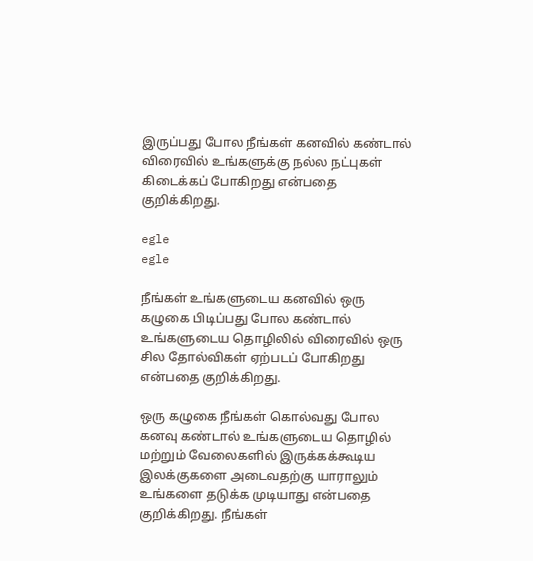இருப்பது போல நீங்கள் கனவில் கண்டால் விரைவில் உங்களுக்கு நல்ல நட்புகள் கிடைக்கப் போகிறது என்பதை குறிக்கிறது.

egle
egle

நீங்கள் உங்களுடைய கனவில் ஒரு கழுகை பிடிப்பது போல கண்டால் உங்களுடைய தொழிலில் விரைவில் ஒரு சில தோல்விகள் ஏற்படப் போகிறது என்பதை குறிக்கிறது.

ஒரு கழுகை நீங்கள் கொல்வது போல கனவு கண்டால் உங்களுடைய தொழில் மற்றும் வேலைகளில் இருக்கக்கூடிய இலக்குகளை அடைவதற்கு யாராலும் உங்களை தடுக்க முடியாது என்பதை குறிக்கிறது. நீங்கள்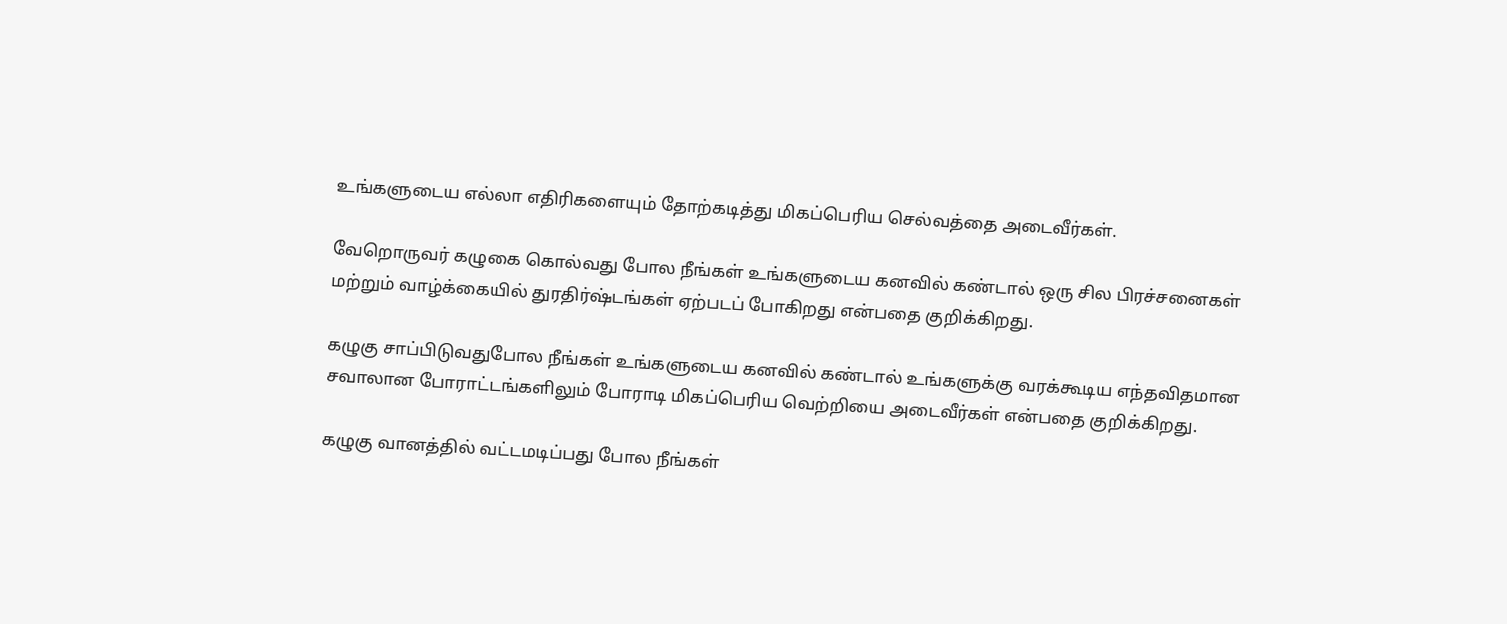உங்களுடைய எல்லா எதிரிகளையும் தோற்கடித்து மிகப்பெரிய செல்வத்தை அடைவீர்கள்.

வேறொருவர் கழுகை கொல்வது போல நீங்கள் உங்களுடைய கனவில் கண்டால் ஒரு சில பிரச்சனைகள் மற்றும் வாழ்க்கையில் துரதிர்ஷ்டங்கள் ஏற்படப் போகிறது என்பதை குறிக்கிறது.

கழுகு சாப்பிடுவதுபோல நீங்கள் உங்களுடைய கனவில் கண்டால் உங்களுக்கு வரக்கூடிய எந்தவிதமான சவாலான போராட்டங்களிலும் போராடி மிகப்பெரிய வெற்றியை அடைவீர்கள் என்பதை குறிக்கிறது.

கழுகு வானத்தில் வட்டமடிப்பது போல நீங்கள்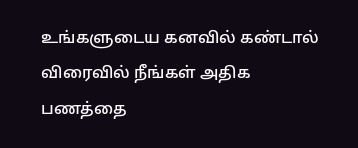உங்களுடைய கனவில் கண்டால் விரைவில் நீங்கள் அதிக பணத்தை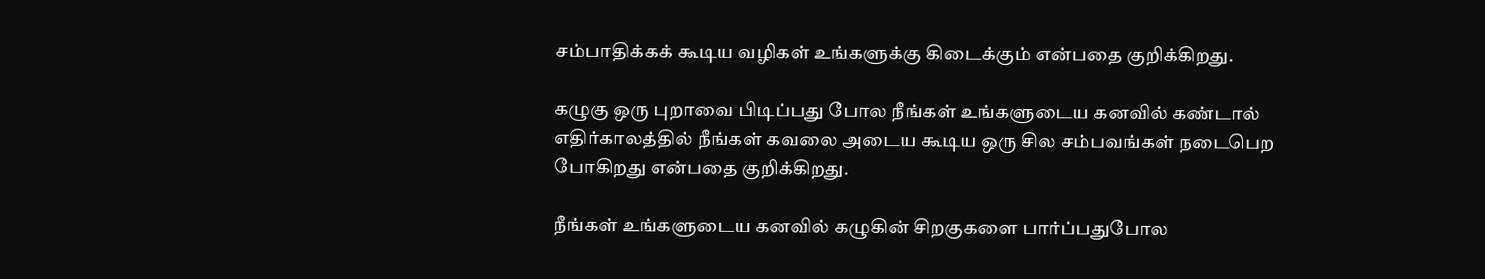சம்பாதிக்கக் கூடிய வழிகள் உங்களுக்கு கிடைக்கும் என்பதை குறிக்கிறது.

கழுகு ஒரு புறாவை பிடிப்பது போல நீங்கள் உங்களுடைய கனவில் கண்டால் எதிர்காலத்தில் நீங்கள் கவலை அடைய கூடிய ஒரு சில சம்பவங்கள் நடைபெற போகிறது என்பதை குறிக்கிறது.

நீங்கள் உங்களுடைய கனவில் கழுகின் சிறகுகளை பார்ப்பதுபோல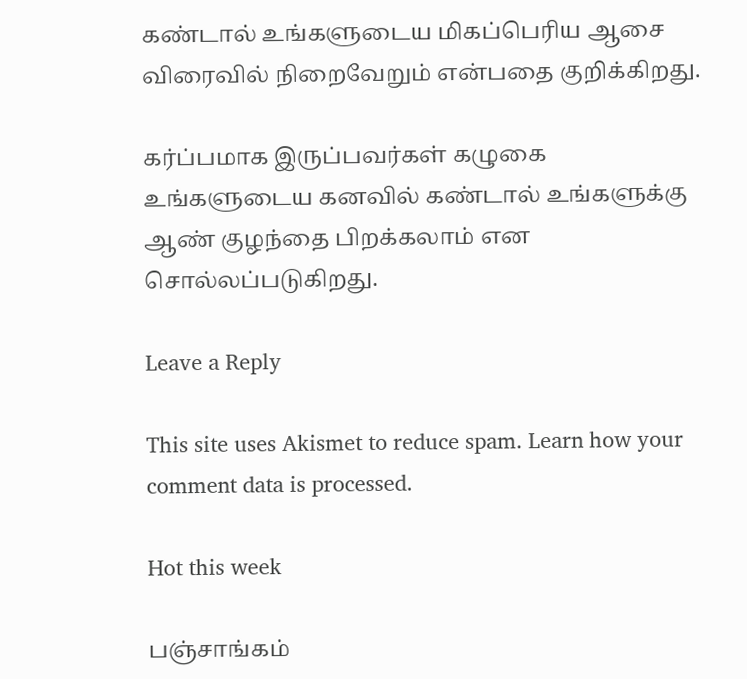கண்டால் உங்களுடைய மிகப்பெரிய ஆசை விரைவில் நிறைவேறும் என்பதை குறிக்கிறது.

கர்ப்பமாக இருப்பவர்கள் கழுகை உங்களுடைய கனவில் கண்டால் உங்களுக்கு ஆண் குழந்தை பிறக்கலாம் என சொல்லப்படுகிறது.

Leave a Reply

This site uses Akismet to reduce spam. Learn how your comment data is processed.

Hot this week

பஞ்சாங்கம்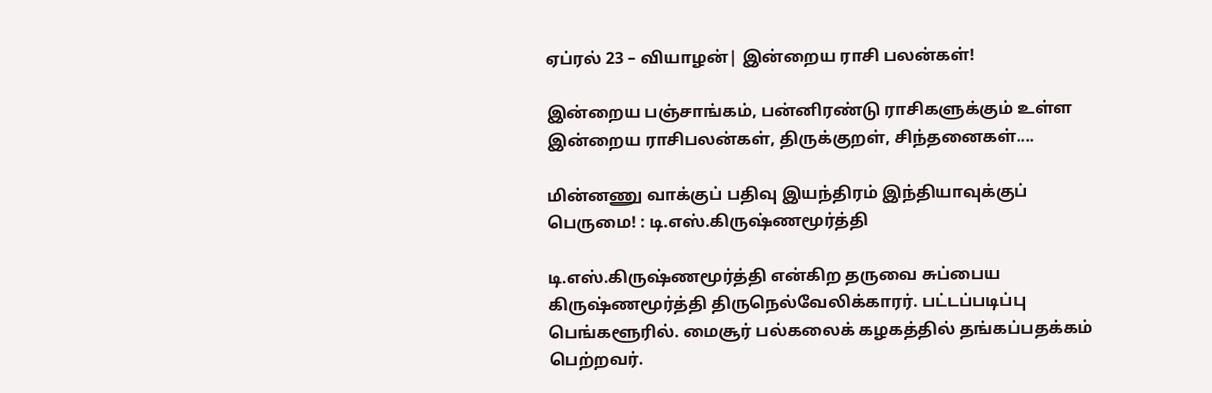ஏப்ரல் 23 – வியாழன்| இன்றைய ராசி பலன்கள்!

இன்றைய பஞ்சாங்கம், பன்னிரண்டு ராசிகளுக்கும் உள்ள இன்றைய ராசிபலன்கள், திருக்குறள், சிந்தனைகள்....

மின்னணு வாக்குப் பதிவு இயந்திரம் இந்தியாவுக்குப் பெருமை! : டி.எஸ்.கிருஷ்ணமூர்த்தி

டி.எஸ்.கிருஷ்ணமூர்த்தி என்கிற தருவை சுப்பைய கிருஷ்ணமூர்த்தி திருநெல்வேலிக்காரர். பட்டப்படிப்பு பெங்களூரில். மைசூர் பல்கலைக் கழகத்தில் தங்கப்பதக்கம் பெற்றவர்.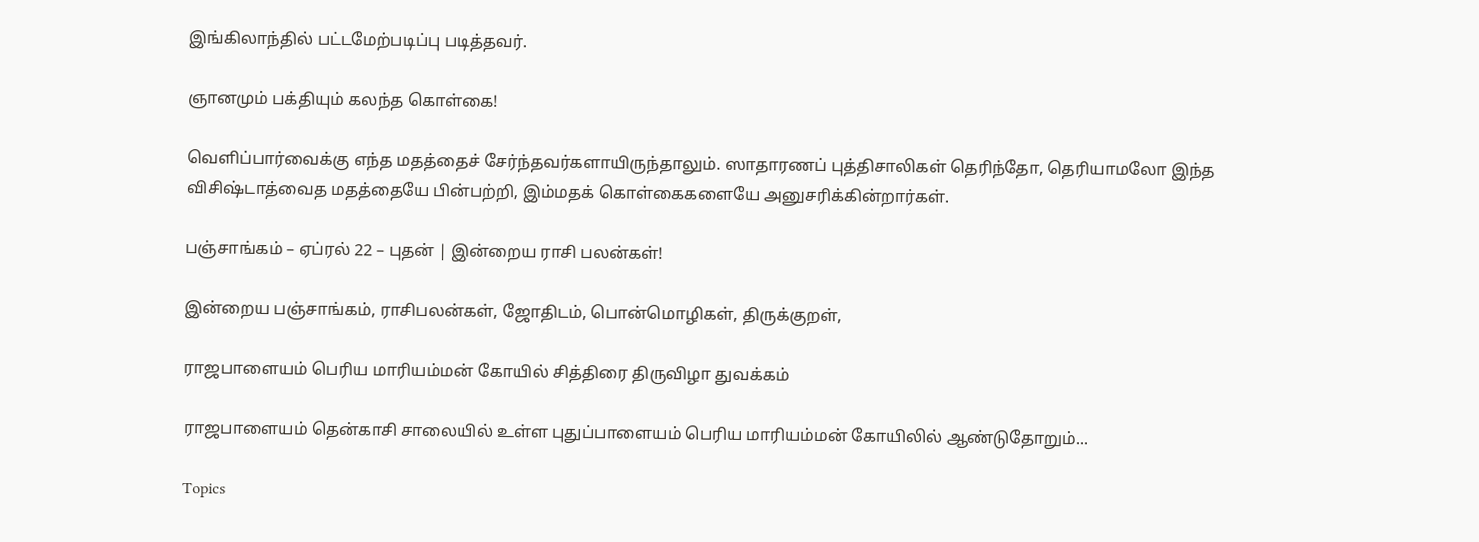இங்கிலாந்தில் பட்டமேற்படிப்பு படித்தவர்.

ஞானமும் பக்தியும் கலந்த கொள்கை!

வெளிப்பார்வைக்கு எந்த மதத்தைச் சேர்ந்தவர்களாயிருந்தாலும். ஸாதாரணப் புத்திசாலிகள் தெரிந்தோ, தெரியாமலோ இந்த விசிஷ்டாத்வைத மதத்தையே பின்பற்றி, இம்மதக் கொள்கைகளையே அனுசரிக்கின்றார்கள்.

பஞ்சாங்கம் – ஏப்ரல் 22 – புதன் | இன்றைய ராசி பலன்கள்!

இன்றைய பஞ்சாங்கம், ராசிபலன்கள், ஜோதிடம், பொன்மொழிகள், திருக்குறள்,

ராஜபாளையம் பெரிய மாரியம்மன் கோயில் சித்திரை திருவிழா துவக்கம்

ராஜபாளையம் தென்காசி சாலையில் உள்ள புதுப்பாளையம் பெரிய மாரியம்மன் கோயிலில் ஆண்டுதோறும்...

Topics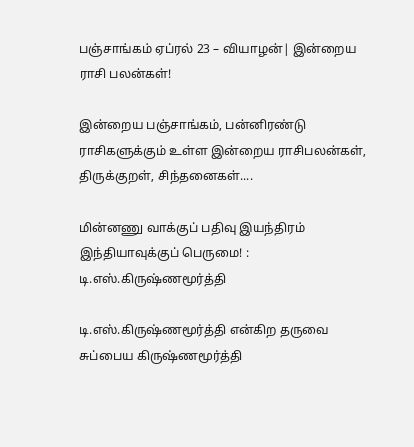பஞ்சாங்கம் ஏப்ரல் 23 – வியாழன்| இன்றைய ராசி பலன்கள்!

இன்றைய பஞ்சாங்கம், பன்னிரண்டு ராசிகளுக்கும் உள்ள இன்றைய ராசிபலன்கள், திருக்குறள், சிந்தனைகள்....

மின்னணு வாக்குப் பதிவு இயந்திரம் இந்தியாவுக்குப் பெருமை! : டி.எஸ்.கிருஷ்ணமூர்த்தி

டி.எஸ்.கிருஷ்ணமூர்த்தி என்கிற தருவை சுப்பைய கிருஷ்ணமூர்த்தி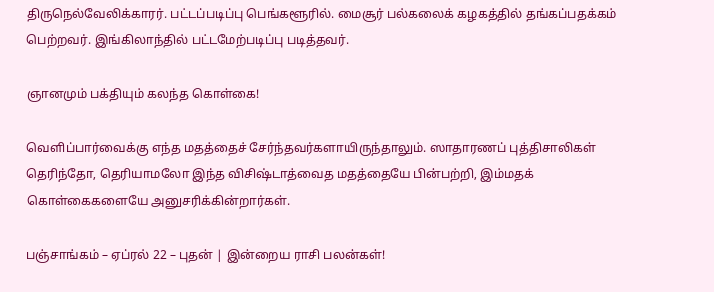திருநெல்வேலிக்காரர். பட்டப்படிப்பு பெங்களூரில். மைசூர் பல்கலைக் கழகத்தில் தங்கப்பதக்கம் பெற்றவர். இங்கிலாந்தில் பட்டமேற்படிப்பு படித்தவர்.

ஞானமும் பக்தியும் கலந்த கொள்கை!

வெளிப்பார்வைக்கு எந்த மதத்தைச் சேர்ந்தவர்களாயிருந்தாலும். ஸாதாரணப் புத்திசாலிகள் தெரிந்தோ, தெரியாமலோ இந்த விசிஷ்டாத்வைத மதத்தையே பின்பற்றி, இம்மதக் கொள்கைகளையே அனுசரிக்கின்றார்கள்.

பஞ்சாங்கம் – ஏப்ரல் 22 – புதன் | இன்றைய ராசி பலன்கள்!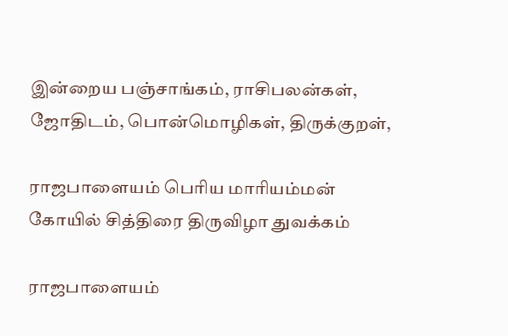இன்றைய பஞ்சாங்கம், ராசிபலன்கள், ஜோதிடம், பொன்மொழிகள், திருக்குறள்,

ராஜபாளையம் பெரிய மாரியம்மன் கோயில் சித்திரை திருவிழா துவக்கம்

ராஜபாளையம்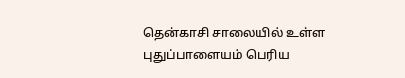தென்காசி சாலையில் உள்ள புதுப்பாளையம் பெரிய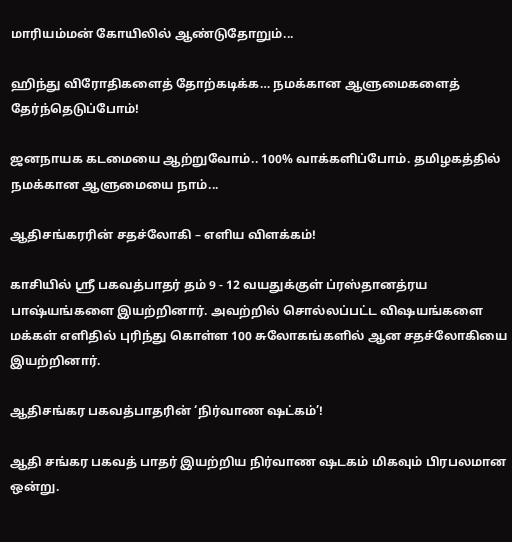மாரியம்மன் கோயிலில் ஆண்டுதோறும்...

ஹிந்து விரோதிகளைத் தோற்கடிக்க… நமக்கான ஆளுமைகளைத் தேர்ந்தெடுப்போம்!

ஜனநாயக கடமையை ஆற்றுவோம்.. 100% வாக்களிப்போம். தமிழகத்தில் நமக்கான ஆளுமையை நாம்...

ஆதிசங்கரரின் சதச்லோகி – எளிய விளக்கம்!

காசியில் ஸ்ரீ பகவத்பாதர் தம் 9 - 12 வயதுக்குள் ப்ரஸ்தானத்ரய பாஷ்யங்களை இயற்றினார். அவற்றில் சொல்லப்பட்ட விஷயங்களை மக்கள் எளிதில் புரிந்து கொள்ள 100 சுலோகங்களில் ஆன சதச்லோகியை இயற்றினார்.

ஆதிசங்கர பகவத்பாதரின் ‘நிர்வாண ஷட்கம்’!

ஆதி சங்கர பகவத் பாதர் இயற்றிய நிர்வாண ஷடகம் மிகவும் பிரபலமான ஒன்று.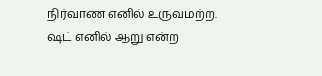நிர்வாண எனில் உருவமற்ற. ஷட் எனில் ஆறு என்ற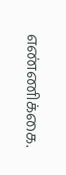எண்ணிக்கை.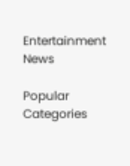Entertainment News

Popular Categories